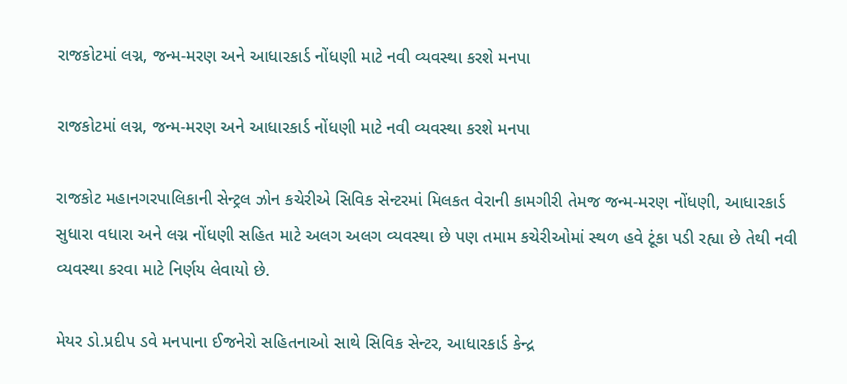રાજકોટમાં લગ્ન, જન્મ-મરણ અને આધારકાર્ડ નોંધણી માટે નવી વ્યવસ્થા કરશે મનપા

રાજકોટમાં લગ્ન, જન્મ-મરણ અને આધારકાર્ડ નોંધણી માટે નવી વ્યવસ્થા કરશે મનપા

રાજકોટ મહાનગરપાલિકાની સેન્ટ્રલ ઝોન કચેરીએ સિવિક સેન્ટરમાં મિલકત વેરાની કામગીરી તેમજ જન્મ-મરણ નોંધણી, આધારકાર્ડ સુધારા વધારા અને લગ્ન નોંધણી સહિત માટે અલગ અલગ વ્યવસ્થા છે પણ તમામ કચેરીઓમાં સ્થળ હવે ટૂંકા પડી રહ્યા છે તેથી નવી વ્યવસ્થા કરવા માટે નિર્ણય લેવાયો છે.

મેયર ડો.પ્રદીપ ડવે મનપાના ઈજનેરો સહિતનાઓ સાથે સિવિક સેન્ટર, આધારકાર્ડ કેન્દ્ર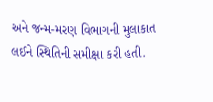અને જન્મ-મરણ વિભાગની મુલાકાત લઈને સ્થિતિની સમીક્ષા કરી હતી.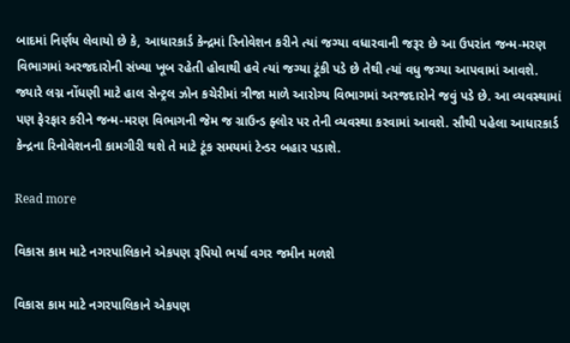બાદમાં નિર્ણય લેવાયો છે કે, આધારકાર્ડ કેન્દ્રમાં રિનોવેશન કરીને ત્યાં જગ્યા વધારવાની જરૂર છે આ ઉપરાંત જન્મ-મરણ વિભાગમાં અરજદારોની સંખ્યા ખૂબ રહેતી હોવાથી હવે ત્યાં જગ્યા ટૂંકી પડે છે તેથી ત્યાં વધુ જગ્યા આપવામાં આવશે. જ્યારે લગ્ન નોંધણી માટે હાલ સેન્ટ્રલ ઝોન કચેરીમાં ત્રીજા માળે આરોગ્ય વિભાગમાં અરજદારોને જવું પડે છે. આ વ્યવસ્થામાં પણ ફેરફાર કરીને જન્મ-મરણ વિભાગની જેમ જ ગ્રાઉન્ડ ફ્લોર પર તેની વ્યવસ્થા કરવામાં આવશે. સૌથી પહેલા આધારકાર્ડ કેન્દ્રના રિનોવેશનની કામગીરી થશે તે માટે ટૂંક સમયમાં ટેન્ડર બહાર પડાશે.

Read more

વિકાસ કામ માટે નગરપાલિકાને એકપણ રૂપિયો ભર્યા વગર જમીન મળશે

વિકાસ કામ માટે નગરપાલિકાને એકપણ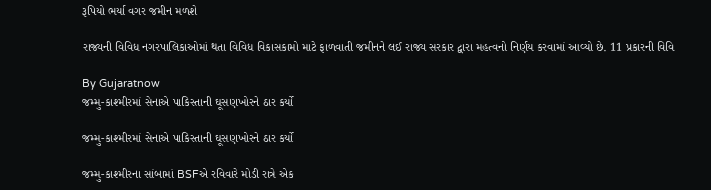રૂપિયો ભર્યા વગર જમીન મળશે

રાજ્યની વિવિધ નગરપાલિકાઓમાં થતા વિવિધ વિકાસકામો માટે ફાળવાતી જમીનને લઈ રાજ્ય સરકાર દ્વારા મહત્વનો નિર્ણય કરવામાં આવ્યો છે. 11 પ્રકારની વિવિ

By Gujaratnow
જમ્મુ-કાશ્મીરમાં સેનાએ પાકિસ્તાની ઘૂસણખોરને ઠાર કર્યો

જમ્મુ-કાશ્મીરમાં સેનાએ પાકિસ્તાની ઘૂસણખોરને ઠાર કર્યો

જમ્મુ-કાશ્મીરના સાંબામાં BSFએ રવિવારે મોડી રાત્રે એક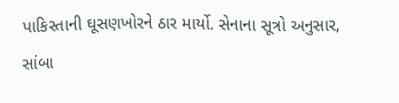પાકિસ્તાની ઘૂસણખોરને ઠાર માર્યો. સેનાના સૂત્રો અનુસાર, સાંબા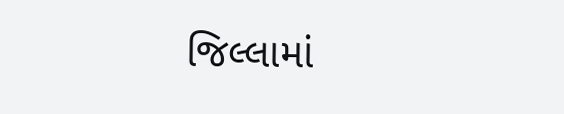જિલ્લામાં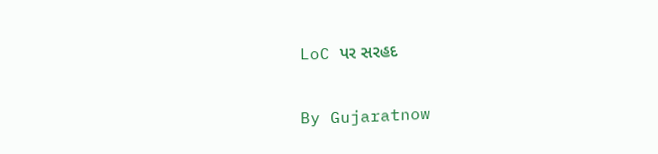LoC પર સરહદ

By Gujaratnow